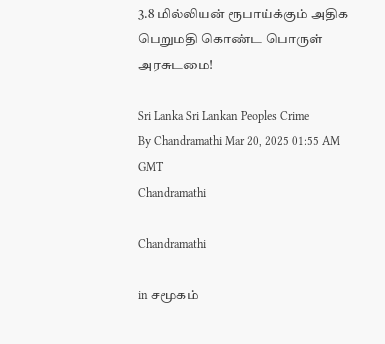3.8 மில்லியன் ரூபாய்க்கும் அதிக பெறுமதி கொண்ட பொருள் அரசுடமை!

Sri Lanka Sri Lankan Peoples Crime
By Chandramathi Mar 20, 2025 01:55 AM GMT
Chandramathi

Chandramathi

in சமூகம்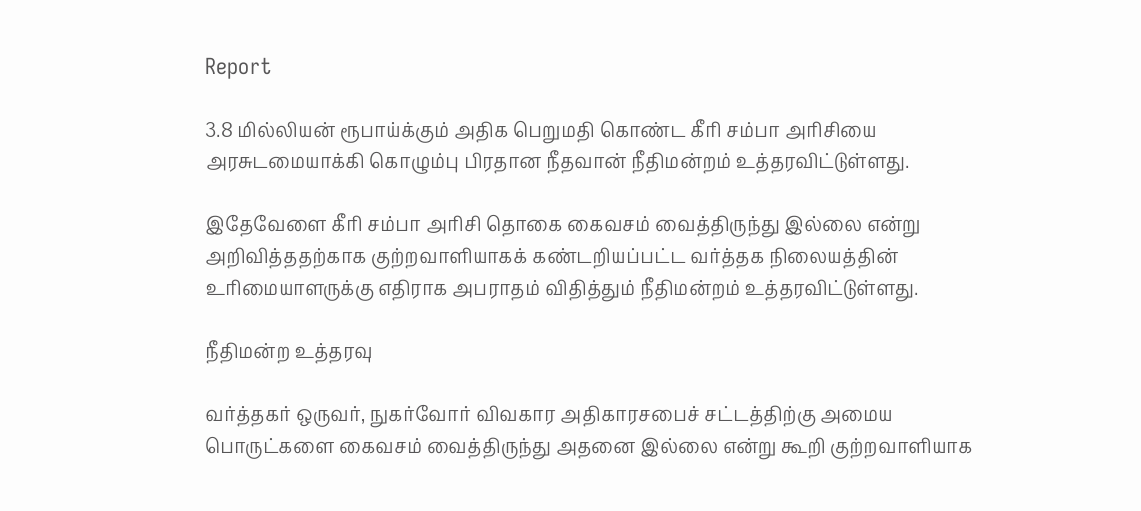Report

3.8 மில்லியன் ரூபாய்க்கும் அதிக பெறுமதி கொண்ட கீரி சம்பா அரிசியை அரசுடமையாக்கி கொழும்பு பிரதான நீதவான் நீதிமன்றம் உத்தரவிட்டுள்ளது.

இதேவேளை கீரி சம்பா அரிசி தொகை கைவசம் வைத்திருந்து இல்லை என்று அறிவித்ததற்காக குற்றவாளியாகக் கண்டறியப்பட்ட வர்த்தக நிலையத்தின் உரிமையாளருக்கு எதிராக அபராதம் விதித்தும் நீதிமன்றம் உத்தரவிட்டுள்ளது.

நீதிமன்ற உத்தரவு

வர்த்தகர் ஒருவர், நுகர்வோர் விவகார அதிகாரசபைச் சட்டத்திற்கு அமைய பொருட்களை கைவசம் வைத்திருந்து அதனை இல்லை என்று கூறி குற்றவாளியாக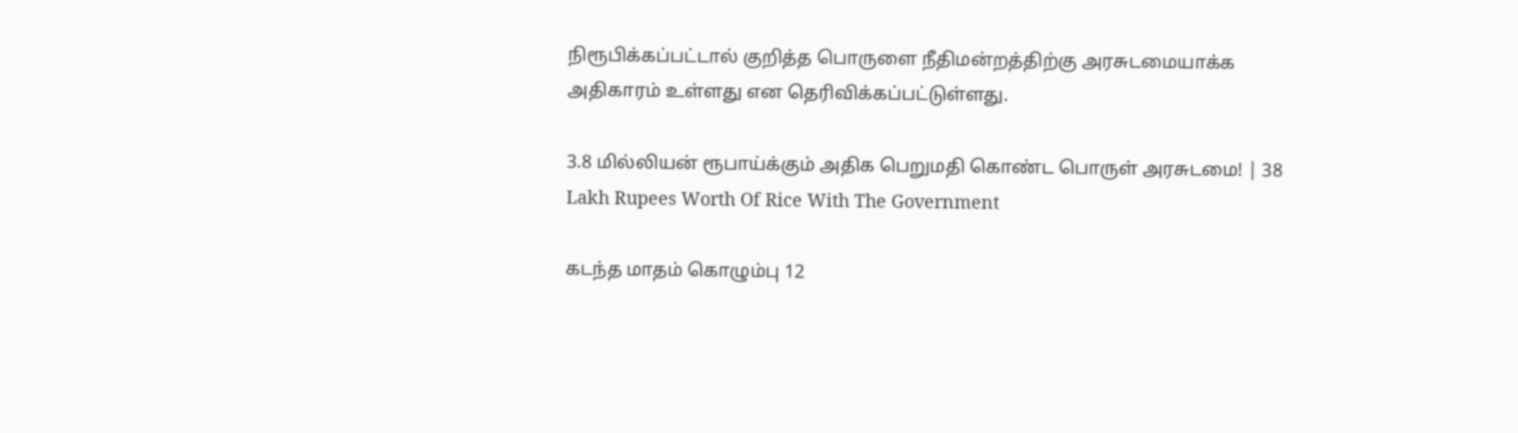நிரூபிக்கப்பட்டால் குறித்த பொருளை நீதிமன்றத்திற்கு அரசுடமையாக்க அதிகாரம் உள்ளது என தெரிவிக்கப்பட்டுள்ளது.

3.8 மில்லியன் ரூபாய்க்கும் அதிக பெறுமதி கொண்ட பொருள் அரசுடமை! | 38 Lakh Rupees Worth Of Rice With The Government

கடந்த மாதம் கொழும்பு 12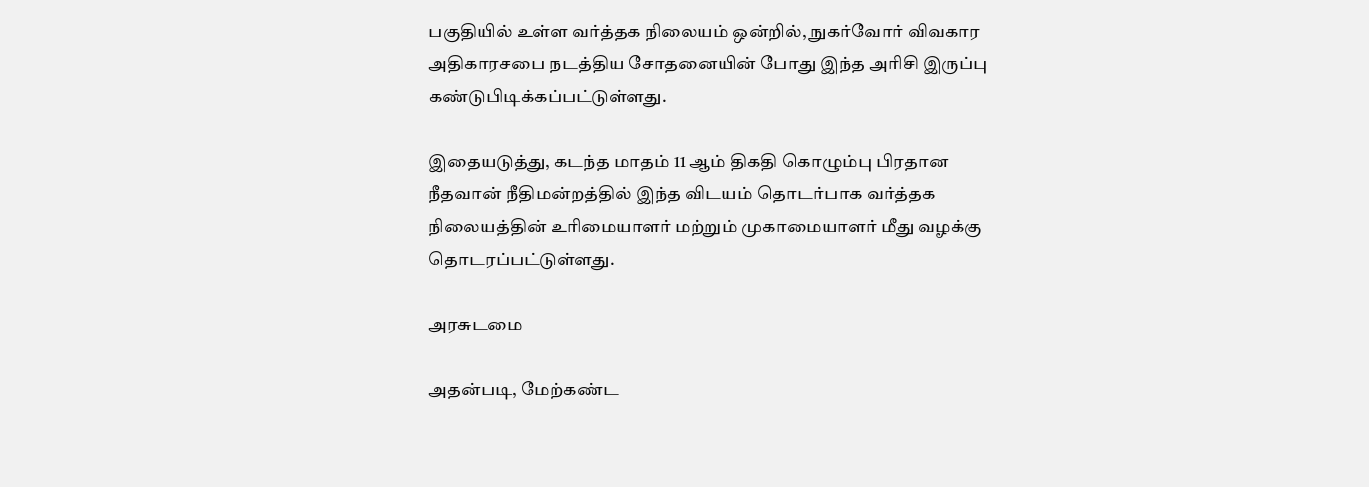பகுதியில் உள்ள வர்த்தக நிலையம் ஒன்றில், நுகர்வோர் விவகார அதிகாரசபை நடத்திய சோதனையின் போது இந்த அரிசி இருப்பு கண்டுபிடிக்கப்பட்டுள்ளது.

இதையடுத்து, கடந்த மாதம் 11 ஆம் திகதி கொழும்பு பிரதான நீதவான் நீதிமன்றத்தில் இந்த விடயம் தொடர்பாக வர்த்தக நிலையத்தின் உரிமையாளர் மற்றும் முகாமையாளர் மீது வழக்கு தொடரப்பட்டுள்ளது.

அரசுடமை

அதன்படி, மேற்கண்ட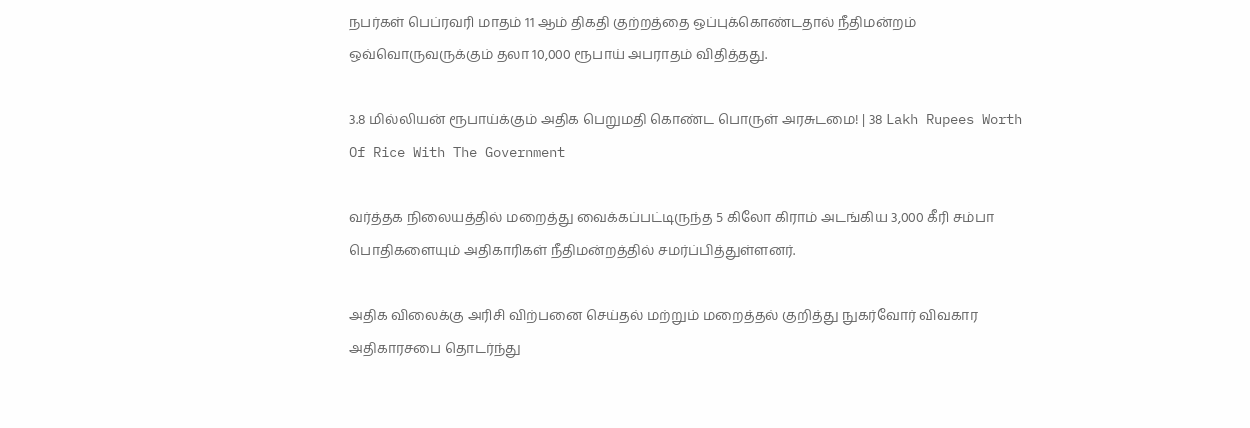நபர்கள் பெப்ரவரி மாதம் 11 ஆம் திகதி குற்றத்தை ஒப்புக்கொண்டதால் நீதிமன்றம் ஒவ்வொருவருக்கும் தலா 10,000 ரூபாய் அபராதம் விதித்தது.

3.8 மில்லியன் ரூபாய்க்கும் அதிக பெறுமதி கொண்ட பொருள் அரசுடமை! | 38 Lakh Rupees Worth Of Rice With The Government

வர்த்தக நிலையத்தில் மறைத்து வைக்கப்பட்டிருந்த 5 கிலோ கிராம் அடங்கிய 3,000 கீரி சம்பா பொதிகளையும் அதிகாரிகள் நீதிமன்றத்தில் சமர்ப்பித்துள்ளனர்.

அதிக விலைக்கு அரிசி விற்பனை செய்தல் மற்றும் மறைத்தல் குறித்து நுகர்வோர் விவகார அதிகாரசபை தொடர்ந்து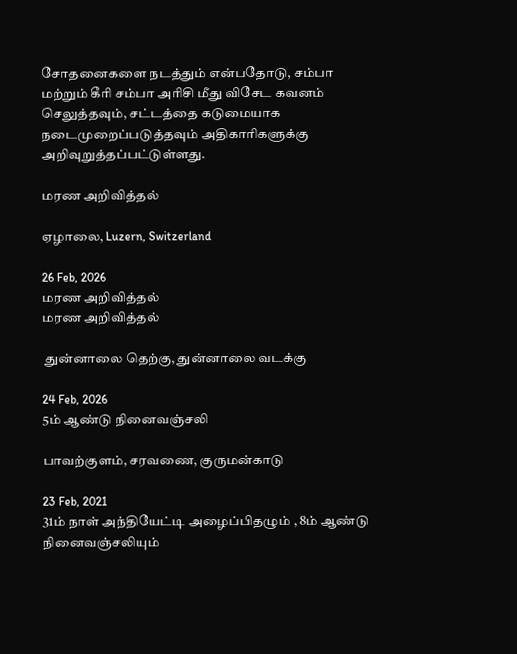சோதனைகளை நடத்தும் என்பதோடு, சம்பா மற்றும் கீரி சம்பா அரிசி மீது விசேட கவனம் செலுத்தவும், சட்டத்தை கடுமையாக நடைமுறைப்படுத்தவும் அதிகாரிகளுக்கு அறிவுறுத்தப்பட்டுள்ளது.

மரண அறிவித்தல்

ஏழாலை, Luzern, Switzerland

26 Feb, 2026
மரண அறிவித்தல்
மரண அறிவித்தல்

 துன்னாலை தெற்கு, துன்னாலை வடக்கு

24 Feb, 2026
5ம் ஆண்டு நினைவஞ்சலி

பாவற்குளம், சரவணை, குருமன்காடு

23 Feb, 2021
31ம் நாள் அந்தியேட்டி அழைப்பிதழும் , 8ம் ஆண்டு நினைவஞ்சலியும்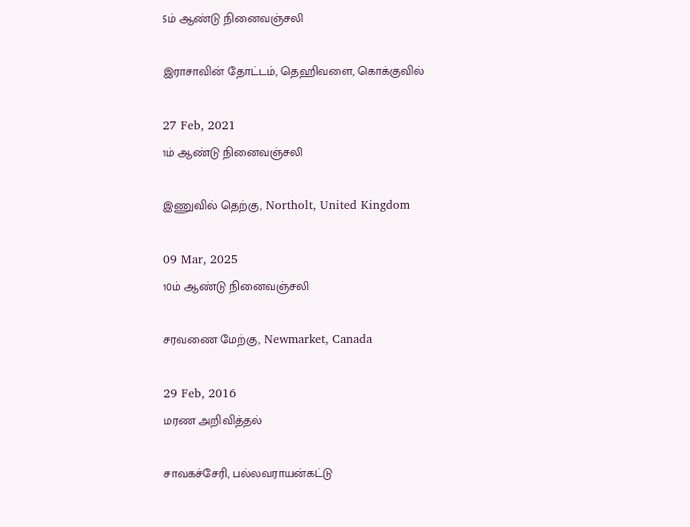5ம் ஆண்டு நினைவஞ்சலி

இராசாவின் தோட்டம், தெஹிவளை, கொக்குவில்

27 Feb, 2021
1ம் ஆண்டு நினைவஞ்சலி

இணுவில் தெற்கு, Northolt, United Kingdom

09 Mar, 2025
10ம் ஆண்டு நினைவஞ்சலி

சரவணை மேற்கு, Newmarket, Canada

29 Feb, 2016
மரண அறிவித்தல்

சாவகச்சேரி, பல்லவராயன்கட்டு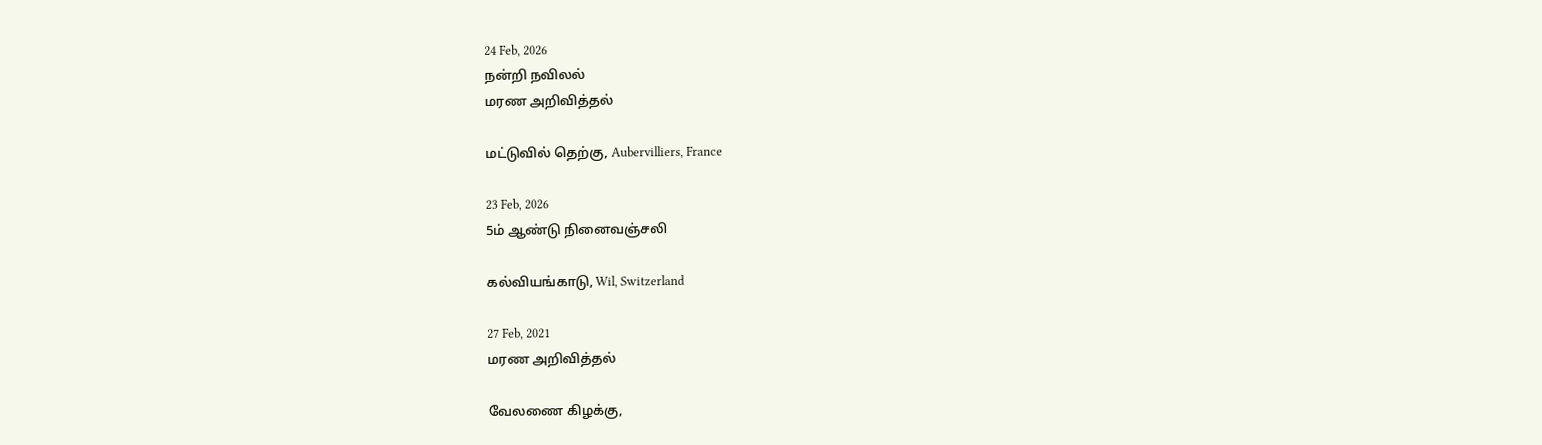24 Feb, 2026
நன்றி நவிலல்
மரண அறிவித்தல்

மட்டுவில் தெற்கு, Aubervilliers, France

23 Feb, 2026
5ம் ஆண்டு நினைவஞ்சலி

கல்வியங்காடு, Wil, Switzerland

27 Feb, 2021
மரண அறிவித்தல்

வேலணை கிழக்கு,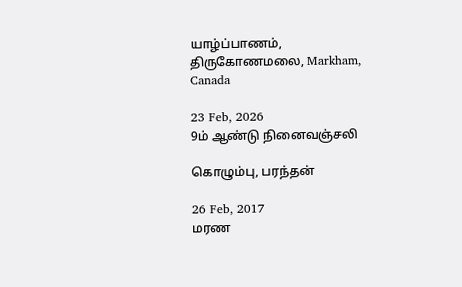யாழ்ப்பாணம், திருகோணமலை, Markham, Canada

23 Feb, 2026
9ம் ஆண்டு நினைவஞ்சலி

கொழும்பு, பரந்தன்

26 Feb, 2017
மரண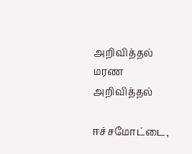அறிவித்தல்
மரண அறிவித்தல்

ஈச்சமோட்டை,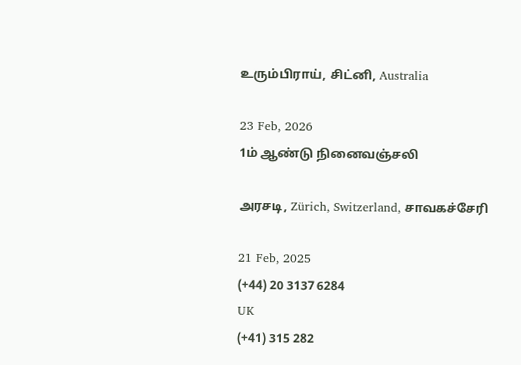உரும்பிராய், சிட்னி, Australia

23 Feb, 2026
1ம் ஆண்டு நினைவஞ்சலி

அரசடி, Zürich, Switzerland, சாவகச்சேரி

21 Feb, 2025
(+44) 20 3137 6284
UK
(+41) 315 282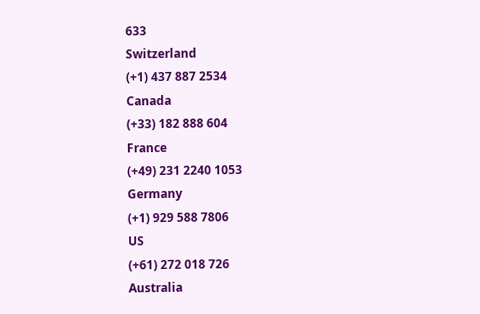633
Switzerland
(+1) 437 887 2534
Canada
(+33) 182 888 604
France
(+49) 231 2240 1053
Germany
(+1) 929 588 7806
US
(+61) 272 018 726
Australia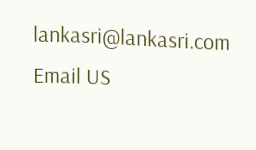lankasri@lankasri.com
Email US